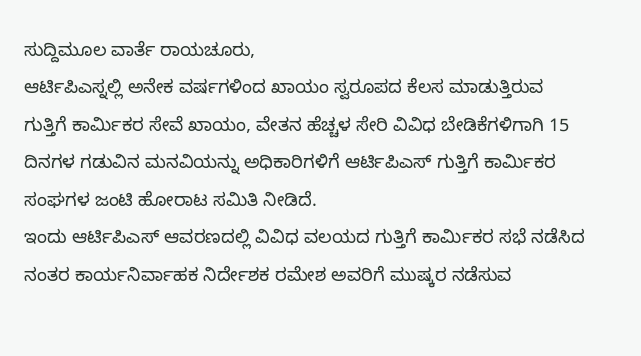ಸುದ್ದಿಮೂಲ ವಾರ್ತೆ ರಾಯಚೂರು,
ಆರ್ಟಿಪಿಎಸ್ನಲ್ಲಿ ಅನೇಕ ವರ್ಷಗಳಿಂದ ಖಾಯಂ ಸ್ವರೂಪದ ಕೆಲಸ ಮಾಡುತ್ತಿರುವ ಗುತ್ತಿಗೆ ಕಾರ್ಮಿಕರ ಸೇವೆ ಖಾಯಂ, ವೇತನ ಹೆಚ್ಚಳ ಸೇರಿ ವಿವಿಧ ಬೇಡಿಕೆಗಳಿಗಾಗಿ 15 ದಿನಗಳ ಗಡುವಿನ ಮನವಿಯನ್ನು ಅಧಿಕಾರಿಗಳಿಗೆ ಆರ್ಟಿಪಿಎಸ್ ಗುತ್ತಿಗೆ ಕಾರ್ಮಿಕರ ಸಂಘಗಳ ಜಂಟಿ ಹೋರಾಟ ಸಮಿತಿ ನೀಡಿದೆ.
ಇಂದು ಆರ್ಟಿಪಿಎಸ್ ಆವರಣದಲ್ಲಿ ವಿವಿಧ ವಲಯದ ಗುತ್ತಿಗೆ ಕಾರ್ಮಿಕರ ಸಭೆ ನಡೆಸಿದ ನಂತರ ಕಾರ್ಯನಿರ್ವಾಹಕ ನಿರ್ದೇಶಕ ರಮೇಶ ಅವರಿಗೆ ಮುಷ್ಕರ ನಡೆಸುವ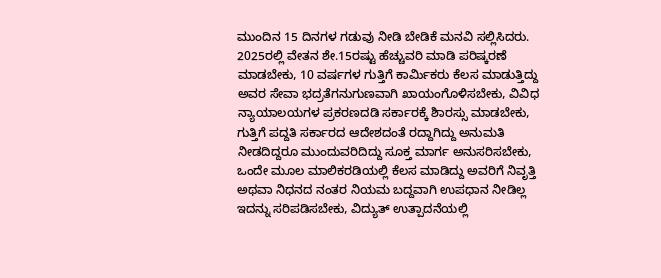ಮುಂದಿನ 15 ದಿನಗಳ ಗಡುವು ನೀಡಿ ಬೇಡಿಕೆ ಮನವಿ ಸಲ್ಲಿಸಿದರು.
2025ರಲ್ಲಿ ವೇತನ ಶೇ.15ರಷ್ಟು ಹೆಚ್ಚುವರಿ ಮಾಡಿ ಪರಿಷ್ಕರಣೆ ಮಾಡಬೇಕು, 10 ವರ್ಷಗಳ ಗುತ್ತಿಗೆ ಕಾರ್ಮಿಕರು ಕೆಲಸ ಮಾಡುತ್ತಿದ್ದು ಅವರ ಸೇವಾ ಭದ್ರತೆಗನುಗುಣವಾಗಿ ಖಾಯಂಗೊಳಿಸಬೇಕು, ವಿವಿಧ ನ್ಯಾಯಾಲಯಗಳ ಪ್ರಕರಣದಡಿ ಸರ್ಕಾರಕ್ಕೆ ಶಿಾರಸ್ಸು ಮಾಡಬೇಕು, ಗುತ್ತಿಗೆ ಪದ್ದತಿ ಸರ್ಕಾರದ ಆದೇಶದಂತೆ ರದ್ದಾಗಿದ್ದು ಅನುಮತಿ ನೀಡದಿದ್ದರೂ ಮುಂದುವರಿದಿದ್ದು ಸೂಕ್ತ ಮಾರ್ಗ ಅನುಸರಿಸಬೇಕು, ಒಂದೇ ಮೂಲ ಮಾಲಿಕರಡಿಯಲ್ಲಿ ಕೆಲಸ ಮಾಡಿದ್ದು ಅವರಿಗೆ ನಿವೃತ್ತಿ ಅಥವಾ ನಿಧನದ ನಂತರ ನಿಯಮ ಬದ್ದವಾಗಿ ಉಪಧಾನ ನೀಡಿಲ್ಲ ಇದನ್ನು ಸರಿಪಡಿಸಬೇಕು, ವಿದ್ಯುತ್ ಉತ್ಪಾದನೆಯಲ್ಲಿ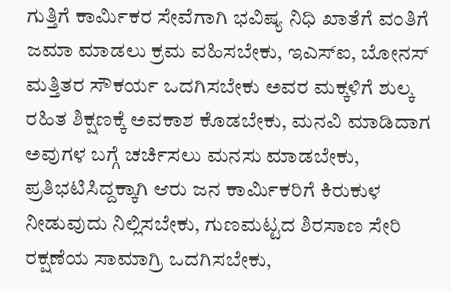ಗುತ್ತಿಗೆ ಕಾರ್ಮಿಕರ ಸೇವೆಗಾಗಿ ಭವಿಷ್ಯ ನಿಧಿ ಖಾತೆಗೆ ವಂತಿಗೆ ಜಮಾ ಮಾಡಲು ಕ್ರಮ ವಹಿಸಬೇಕು, ಇಎಸ್ಐ, ಬೋನಸ್ ಮತ್ತಿತರ ಸೌಕರ್ಯ ಒದಗಿಸಬೇಕು ಅವರ ಮಕ್ಕಳಿಗೆ ಶುಲ್ಕ ರಹಿತ ಶಿಕ್ಷಣಕ್ಕೆ ಅವಕಾಶ ಕೊಡಬೇಕು, ಮನವಿ ಮಾಡಿದಾಗ ಅವುಗಳ ಬಗ್ಗೆ ಚರ್ಚಿಸಲು ಮನಸು ಮಾಡಬೇಕು, ಪ್ರತಿಭಟಿಸಿದ್ದಕ್ಕಾಗಿ ಆರು ಜನ ಕಾರ್ಮಿಕರಿಗೆ ಕಿರುಕುಳ ನೀಡುವುದು ನಿಲ್ಲಿಸಬೇಕು, ಗುಣಮಟ್ಟದ ಶಿರಸಾಣ ಸೇರಿ ರಕ್ಷಣೆಯ ಸಾಮಾಗ್ರಿ ಒದಗಿಸಬೇಕು,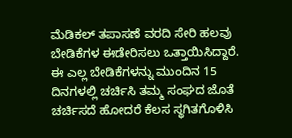ಮೆಡಿಕಲ್ ತಪಾಸಣೆ ವರದಿ ಸೇರಿ ಹಲವು ಬೇಡಿಕೆಗಳ ಈಡೇರಿಸಲು ಒತ್ತಾಯಿಸಿದ್ದಾರೆ.
ಈ ಎಲ್ಲ ಬೇಡಿಕೆಗಳನ್ನು ಮುಂದಿನ 15 ದಿನಗಳಲ್ಲಿ ಚರ್ಚಿಸಿ ತಮ್ಮ ಸಂಘದ ಜೊತೆ ಚರ್ಚಿಸದೆ ಹೋದರೆ ಕೆಲಸ ಸ್ಥಗಿತಗೊಳಿಸಿ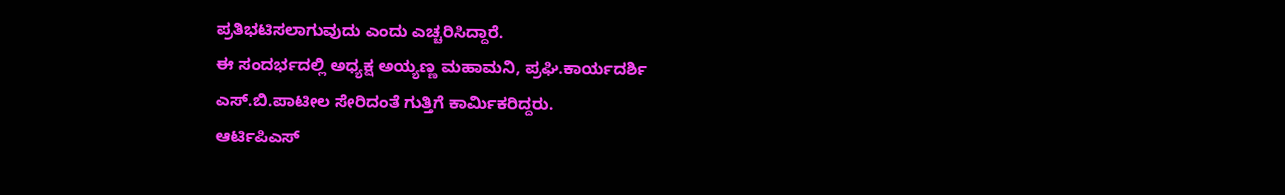ಪ್ರತಿಭಟಿಸಲಾಗುವುದು ಎಂದು ಎಚ್ಚರಿಸಿದ್ದಾರೆ.
ಈ ಸಂದರ್ಭದಲ್ಲಿ ಅಧ್ಯಕ್ಷ ಅಯ್ಯಣ್ಣ ಮಹಾಮನಿ, ಪ್ರಘಿ.ಕಾರ್ಯದರ್ಶಿ ಎಸ್.ಬಿ.ಪಾಟೀಲ ಸೇರಿದಂತೆ ಗುತ್ತಿಗೆ ಕಾರ್ಮಿಕರಿದ್ದರು.
ಆರ್ಟಿಪಿಎಸ್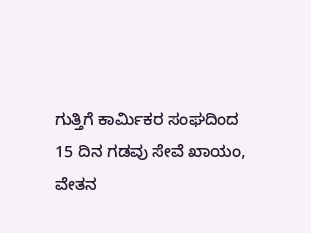ಗುತ್ತಿಗೆ ಕಾರ್ಮಿಕರ ಸಂಘದಿಂದ 15 ದಿನ ಗಡವು ಸೇವೆ ಖಾಯಂ, ವೇತನ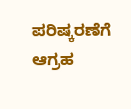ಪರಿಷ್ಕರಣೆಗೆ ಆಗ್ರಹ